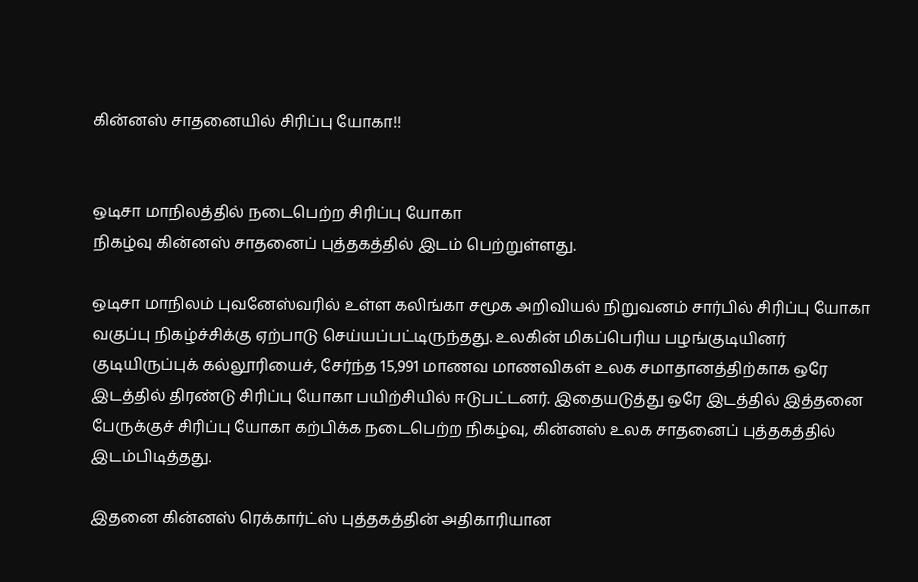கின்னஸ் சாதனையில் சிரிப்பு யோகா!!


ஒடிசா மாநிலத்தில் நடைபெற்ற சிரிப்பு யோகா
நிகழ்வு கின்னஸ் சாதனைப் புத்தகத்தில் இடம் பெற்றுள்ளது.

ஒடிசா மாநிலம் புவனேஸ்வரில் உள்ள கலிங்கா சமூக அறிவியல் நிறுவனம் சார்பில் சிரிப்பு யோகா வகுப்பு நிகழ்ச்சிக்கு ஏற்பாடு செய்யப்பட்டிருந்தது. உலகின் மிகப்பெரிய பழங்குடியினர் குடியிருப்புக் கல்லூரியைச், சேர்ந்த 15,991 மாணவ மாணவிகள் உலக சமாதானத்திற்காக ஒரே இடத்தில் திரண்டு சிரிப்பு யோகா பயிற்சியில் ஈடுபட்டனர். இதையடுத்து ஒரே இடத்தில் இத்தனை பேருக்குச் சிரிப்பு யோகா கற்பிக்க நடைபெற்ற நிகழ்வு, கின்னஸ் உலக சாதனைப் புத்தகத்தில் இடம்பிடித்தது.

இதனை கின்னஸ் ரெக்கார்ட்ஸ் புத்தகத்தின் அதிகாரியான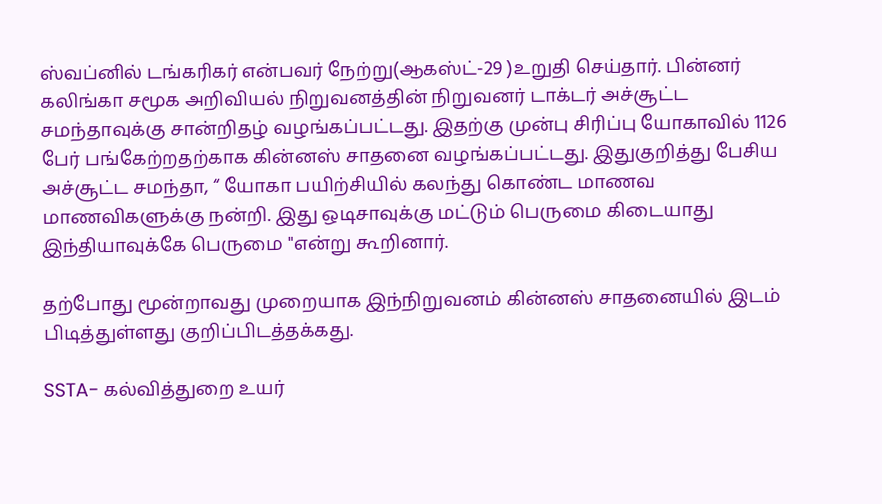ஸ்வப்னில் டங்கரிகர் என்பவர் நேற்று(ஆகஸ்ட்-29 )உறுதி செய்தார். பின்னர் கலிங்கா சமூக அறிவியல் நிறுவனத்தின் நிறுவனர் டாக்டர் அச்சூட்ட சமந்தாவுக்கு சான்றிதழ் வழங்கப்பட்டது. இதற்கு முன்பு சிரிப்பு யோகாவில் 1126 பேர் பங்கேற்றதற்காக கின்னஸ் சாதனை வழங்கப்பட்டது. இதுகுறித்து பேசிய அச்சூட்ட சமந்தா, “ யோகா பயிற்சியில் கலந்து கொண்ட மாணவ மாணவிகளுக்கு நன்றி. இது ஒடிசாவுக்கு மட்டும் பெருமை கிடையாது இந்தியாவுக்கே பெருமை "என்று கூறினார்.

தற்போது மூன்றாவது முறையாக இந்நிறுவனம் கின்னஸ் சாதனையில் இடம் பிடித்துள்ளது குறிப்பிடத்தக்கது.

SSTA- கல்வித்துறை உயர்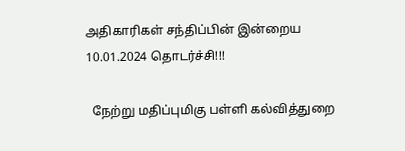அதிகாரிகள் சந்திப்பின் இன்றைய 10.01.2024 தொடர்ச்சி!!!

  நேற்று மதிப்புமிகு பள்ளி கல்வித்துறை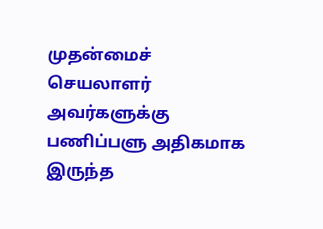முதன்மைச் செயலாளர் அவர்களுக்கு பணிப்பளு அதிகமாக இருந்த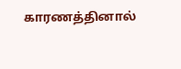காரணத்தினால்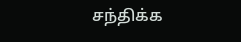சந்திக்க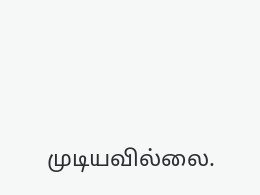முடியவில்லை.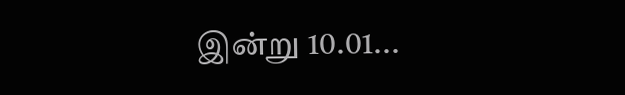இன்று 10.01...